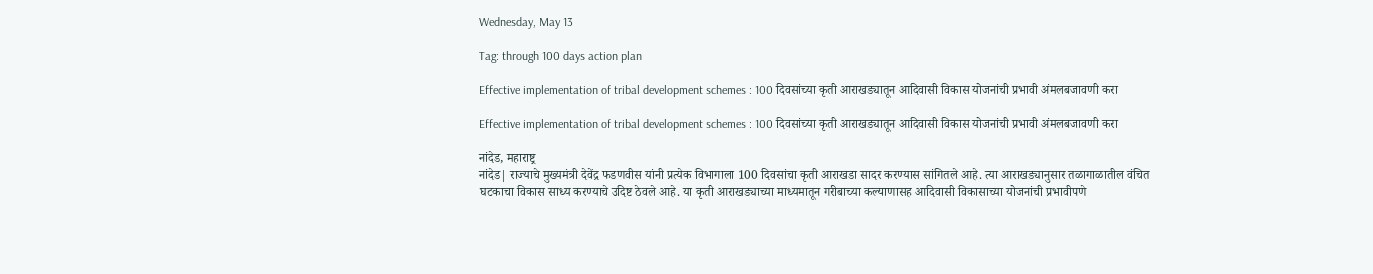Wednesday, May 13

Tag: through 100 days action plan

Effective implementation of tribal development schemes : 100 दिवसांच्या कृती आराखड्यातून आदिवासी विकास योजनांची प्रभावी अंमलबजावणी करा

Effective implementation of tribal development schemes : 100 दिवसांच्या कृती आराखड्यातून आदिवासी विकास योजनांची प्रभावी अंमलबजावणी करा

नांदेड, महाराष्ट्र
नांदेड| राज्याचे मुख्यमंत्री देवेंद्र फडणवीस यांनी प्रत्येक विभागाला 100 दिवसांचा कृती आराखडा सादर करण्यास सांगितले आहे. त्या आराखड्यानुसार तळागाळातील वंचित घटकाचा विकास साध्य करण्याचे उदिष्ट ठेवले आहे. या कृती आराखड्याच्या माध्यमातून गरीबाच्या कल्याणासह आदिवासी विकासाच्या योजनांची प्रभावीपणे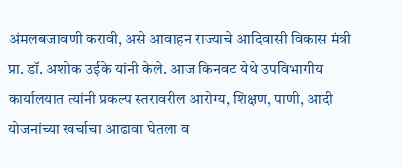अंमलबजावणी करावी, असे आवाहन राज्याचे आदिवासी विकास मंत्री प्रा. डॉ. अशोक उईके यांनी केले. आज किनवट येथे उपविभागीय कार्यालयात त्यांनी प्रकल्प स्तरावरील आरोग्य, शिक्षण, पाणी, आदी योजनांच्या खर्चाचा आढावा घेतला व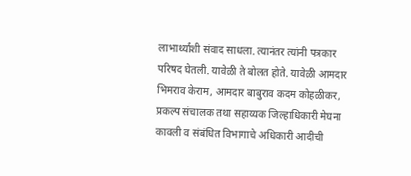लाभार्थ्यांशी संवाद साधला. त्यानंतर त्यांनी पत्रकार परिषद घेतली. यावेळी ते बोलत होते. यावेळी आमदार भिमराव केराम, आमदार बाबुराव कदम कोहळीकर, प्रकल्प संचालक तथा सहाय्यक जिल्हाधिकारी मेघना कावली व संबंधित विभागाचे अधिकारी आदीची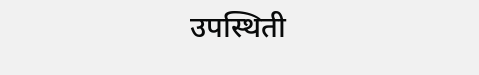उपस्थिती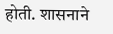होती. शासनाने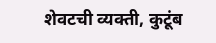शेवटची व्यक्ती, कुटूंब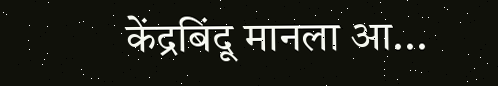केंद्रबिंदू मानला आ...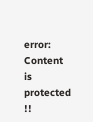error: Content is protected !!